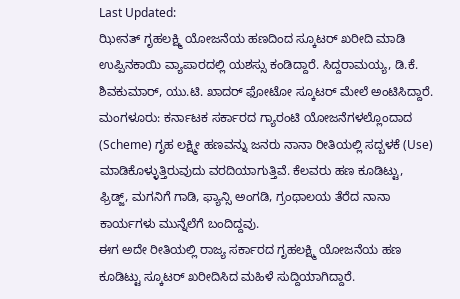Last Updated:
ಝೀನತ್ ಗೃಹಲಕ್ಷ್ಮಿ ಯೋಜನೆಯ ಹಣದಿಂದ ಸ್ಕೂಟರ್ ಖರೀದಿ ಮಾಡಿ ಉಪ್ಪಿನಕಾಯಿ ವ್ಯಾಪಾರದಲ್ಲಿ ಯಶಸ್ಸು ಕಂಡಿದ್ದಾರೆ. ಸಿದ್ದರಾಮಯ್ಯ, ಡಿ.ಕೆ. ಶಿವಕುಮಾರ್, ಯು.ಟಿ. ಖಾದರ್ ಫೋಟೋ ಸ್ಕೂಟರ್ ಮೇಲೆ ಅಂಟಿಸಿದ್ದಾರೆ.
ಮಂಗಳೂರು: ಕರ್ನಾಟಕ ಸರ್ಕಾರದ ಗ್ಯಾರಂಟಿ ಯೋಜನೆಗಳಲ್ಲೊಂದಾದ (Scheme) ಗೃಹ ಲಕ್ಷ್ಮೀ ಹಣವನ್ನು ಜನರು ನಾನಾ ರೀತಿಯಲ್ಲಿ ಸದ್ಬಳಕೆ (Use) ಮಾಡಿಕೊಳ್ಳುತ್ತಿರುವುದು ವರದಿಯಾಗುತ್ತಿವೆ. ಕೆಲವರು ಹಣ ಕೂಡಿಟ್ಟು, ಫ್ರಿಡ್ಜ್, ಮಗನಿಗೆ ಗಾಡಿ, ಫ್ಯಾನ್ಸಿ ಅಂಗಡಿ, ಗ್ರಂಥಾಲಯ ತೆರೆದ ನಾನಾ ಕಾರ್ಯಗಳು ಮುನ್ನೆಲೆಗೆ ಬಂದಿದ್ದವು.
ಈಗ ಅದೇ ರೀತಿಯಲ್ಲಿ ರಾಜ್ಯ ಸರ್ಕಾರದ ಗೃಹಲಕ್ಷ್ಮಿ ಯೋಜನೆಯ ಹಣ ಕೂಡಿಟ್ಟು ಸ್ಕೂಟರ್ ಖರೀದಿಸಿದ ಮಹಿಳೆ ಸುದ್ದಿಯಾಗಿದ್ದಾರೆ.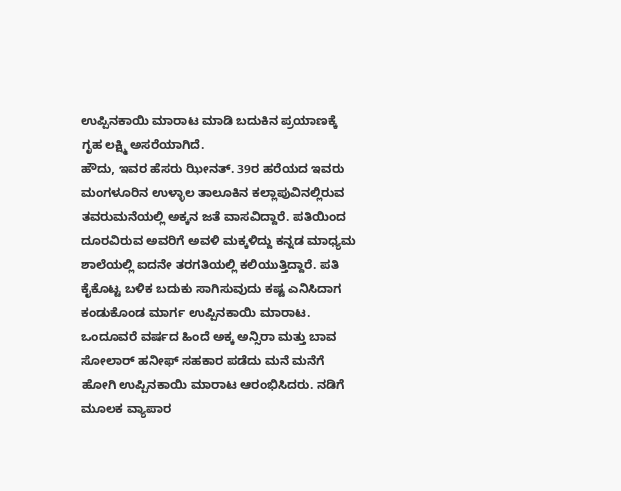ಉಪ್ಪಿನಕಾಯಿ ಮಾರಾಟ ಮಾಡಿ ಬದುಕಿನ ಪ್ರಯಾಣಕ್ಕೆ ಗೃಹ ಲಕ್ಷ್ಮಿ ಅಸರೆಯಾಗಿದೆ.
ಹೌದು, ಇವರ ಹೆಸರು ಝೀನತ್. 39ರ ಹರೆಯದ ಇವರು ಮಂಗಳೂರಿನ ಉಳ್ಳಾಲ ತಾಲೂಕಿನ ಕಲ್ಲಾಪುವಿನಲ್ಲಿರುವ ತವರುಮನೆಯಲ್ಲಿ ಅಕ್ಕನ ಜತೆ ವಾಸವಿದ್ದಾರೆ. ಪತಿಯಿಂದ ದೂರವಿರುವ ಅವರಿಗೆ ಅವಳಿ ಮಕ್ಕಳಿದ್ದು ಕನ್ನಡ ಮಾಧ್ಯಮ ಶಾಲೆಯಲ್ಲಿ ಐದನೇ ತರಗತಿಯಲ್ಲಿ ಕಲಿಯುತ್ತಿದ್ದಾರೆ. ಪತಿ ಕೈಕೊಟ್ಟ ಬಳಿಕ ಬದುಕು ಸಾಗಿಸುವುದು ಕಷ್ಟ ಎನಿಸಿದಾಗ ಕಂಡುಕೊಂಡ ಮಾರ್ಗ ಉಪ್ಪಿನಕಾಯಿ ಮಾರಾಟ.
ಒಂದೂವರೆ ವರ್ಷದ ಹಿಂದೆ ಅಕ್ಕ ಅನ್ಸಿರಾ ಮತ್ತು ಬಾವ ಸೋಲಾರ್ ಹನೀಫ್ ಸಹಕಾರ ಪಡೆದು ಮನೆ ಮನೆಗೆ ಹೋಗಿ ಉಪ್ಪಿನಕಾಯಿ ಮಾರಾಟ ಆರಂಭಿಸಿದರು. ನಡಿಗೆ ಮೂಲಕ ವ್ಯಾಪಾರ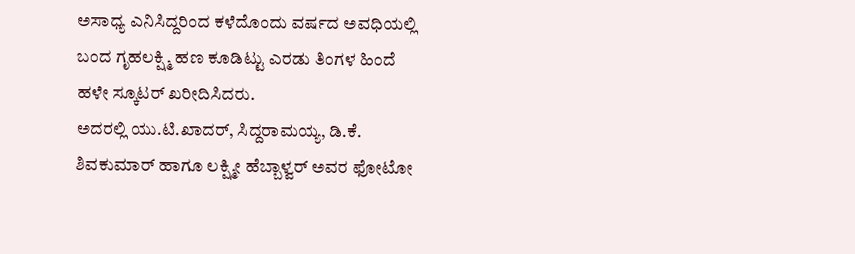ಅಸಾಧ್ಯ ಎನಿಸಿದ್ದರಿಂದ ಕಳೆದೊಂದು ವರ್ಷದ ಅವಧಿಯಲ್ಲಿ ಬಂದ ಗೃಹಲಕ್ಷ್ಮಿ ಹಣ ಕೂಡಿಟ್ಟು ಎರಡು ತಿಂಗಳ ಹಿಂದೆ ಹಳೇ ಸ್ಕೂಟರ್ ಖರೀದಿಸಿದರು.
ಅದರಲ್ಲಿ ಯು.ಟಿ.ಖಾದರ್, ಸಿದ್ದರಾಮಯ್ಯ, ಡಿ.ಕೆ. ಶಿವಕುಮಾರ್ ಹಾಗೂ ಲಕ್ಷ್ಮೀ ಹೆಬ್ಬಾಳ್ವರ್ ಅವರ ಫೋಟೋ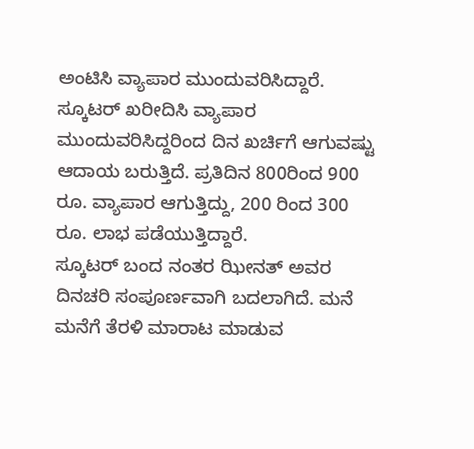ಅಂಟಿಸಿ ವ್ಯಾಪಾರ ಮುಂದುವರಿಸಿದ್ದಾರೆ. ಸ್ಕೂಟರ್ ಖರೀದಿಸಿ ವ್ಯಾಪಾರ ಮುಂದುವರಿಸಿದ್ದರಿಂದ ದಿನ ಖರ್ಚಿಗೆ ಆಗುವಷ್ಟು ಆದಾಯ ಬರುತ್ತಿದೆ. ಪ್ರತಿದಿನ 800ರಿಂದ 900 ರೂ. ವ್ಯಾಪಾರ ಆಗುತ್ತಿದ್ದು, 200 ರಿಂದ 300 ರೂ. ಲಾಭ ಪಡೆಯುತ್ತಿದ್ದಾರೆ.
ಸ್ಕೂಟರ್ ಬಂದ ನಂತರ ಝೀನತ್ ಅವರ ದಿನಚರಿ ಸಂಪೂರ್ಣವಾಗಿ ಬದಲಾಗಿದೆ. ಮನೆ ಮನೆಗೆ ತೆರಳಿ ಮಾರಾಟ ಮಾಡುವ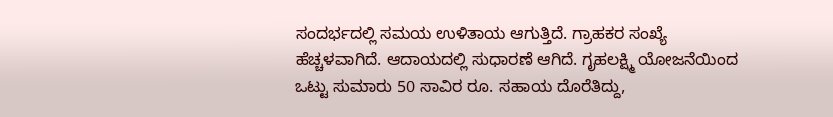ಸಂದರ್ಭದಲ್ಲಿ ಸಮಯ ಉಳಿತಾಯ ಆಗುತ್ತಿದೆ. ಗ್ರಾಹಕರ ಸಂಖ್ಯೆ ಹೆಚ್ಚಳವಾಗಿದೆ. ಆದಾಯದಲ್ಲಿ ಸುಧಾರಣೆ ಆಗಿದೆ. ಗೃಹಲಕ್ಷ್ಮಿ ಯೋಜನೆಯಿಂದ ಒಟ್ಟು ಸುಮಾರು 50 ಸಾವಿರ ರೂ. ಸಹಾಯ ದೊರೆತಿದ್ದು,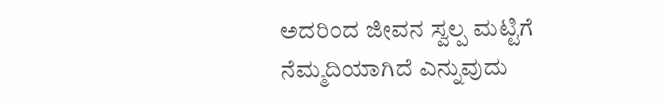ಅದರಿಂದ ಜೀವನ ಸ್ವಲ್ಪ ಮಟ್ಟಿಗೆ ನೆಮ್ಮದಿಯಾಗಿದೆ ಎನ್ನುವುದು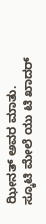ಝೀನತ್ ಅವರ ಮಾತು.
ಸ್ಕೂಟಿ ಮೇಲೆ ಯು ಟಿ ಖಾದರ್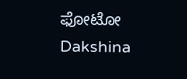ಫೋಟೋ
Dakshina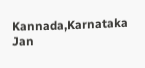Kannada,Karnataka
Jan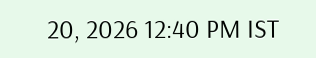20, 2026 12:40 PM IST